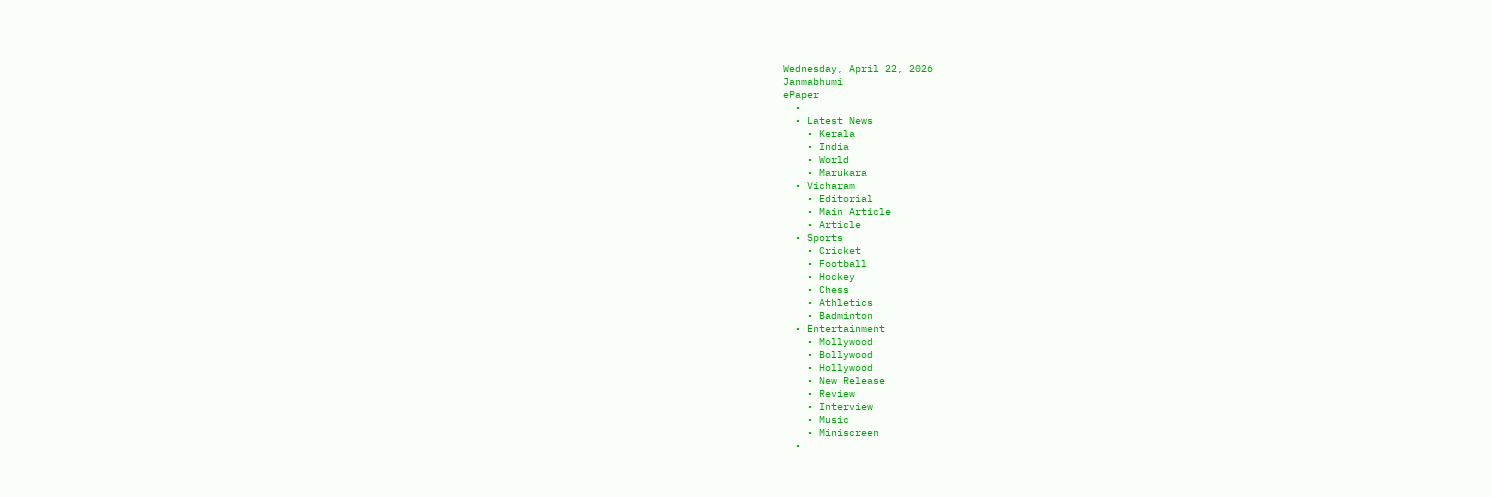Wednesday, April 22, 2026
Janmabhumi
ePaper
  •
  • Latest News
    • Kerala
    • India
    • World
    • Marukara
  • Vicharam
    • Editorial
    • Main Article
    • Article
  • Sports
    • Cricket
    • Football
    • Hockey
    • Chess
    • Athletics
    • Badminton
  • Entertainment
    • Mollywood
    • Bollywood
    • Hollywood
    • New Release
    • Review
    • Interview
    • Music
    • Miniscreen
  •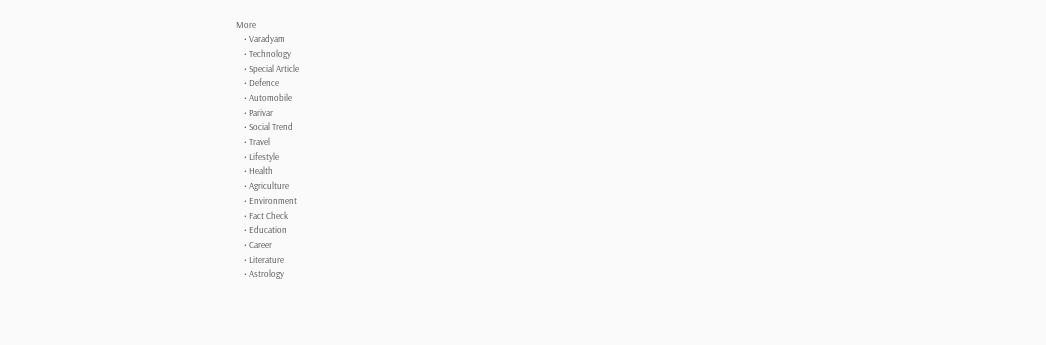More
    • Varadyam
    • Technology
    • Special Article
    • Defence
    • Automobile
    • Parivar
    • Social Trend
    • Travel
    • Lifestyle
    • Health
    • Agriculture
    • Environment
    • Fact Check
    • Education
    • Career
    • Literature
    • Astrology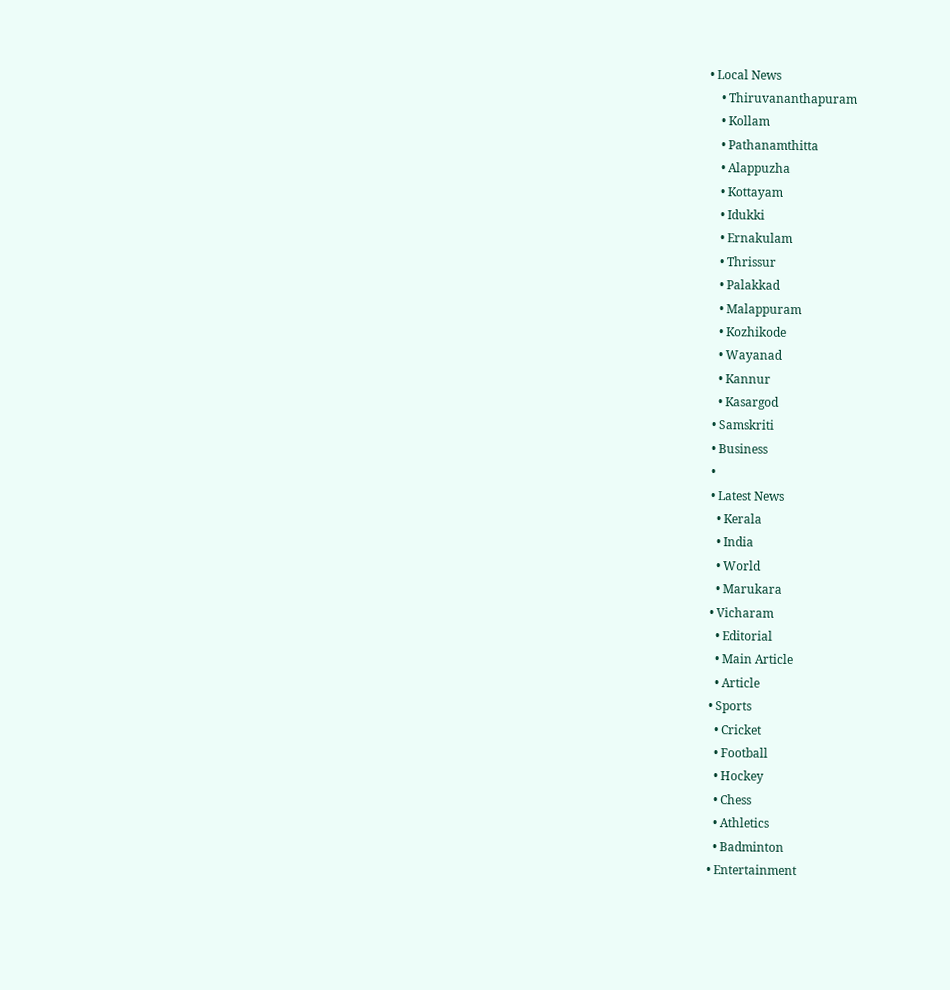• Local News
    • Thiruvananthapuram
    • Kollam
    • Pathanamthitta
    • Alappuzha
    • Kottayam
    • Idukki
    • Ernakulam
    • Thrissur
    • Palakkad
    • Malappuram
    • Kozhikode
    • Wayanad
    • Kannur
    • Kasargod
  • Samskriti
  • Business
  •
  • Latest News
    • Kerala
    • India
    • World
    • Marukara
  • Vicharam
    • Editorial
    • Main Article
    • Article
  • Sports
    • Cricket
    • Football
    • Hockey
    • Chess
    • Athletics
    • Badminton
  • Entertainment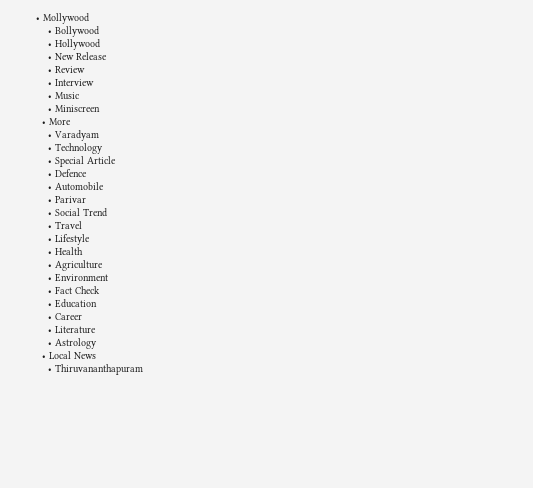• Mollywood
    • Bollywood
    • Hollywood
    • New Release
    • Review
    • Interview
    • Music
    • Miniscreen
  • More
    • Varadyam
    • Technology
    • Special Article
    • Defence
    • Automobile
    • Parivar
    • Social Trend
    • Travel
    • Lifestyle
    • Health
    • Agriculture
    • Environment
    • Fact Check
    • Education
    • Career
    • Literature
    • Astrology
  • Local News
    • Thiruvananthapuram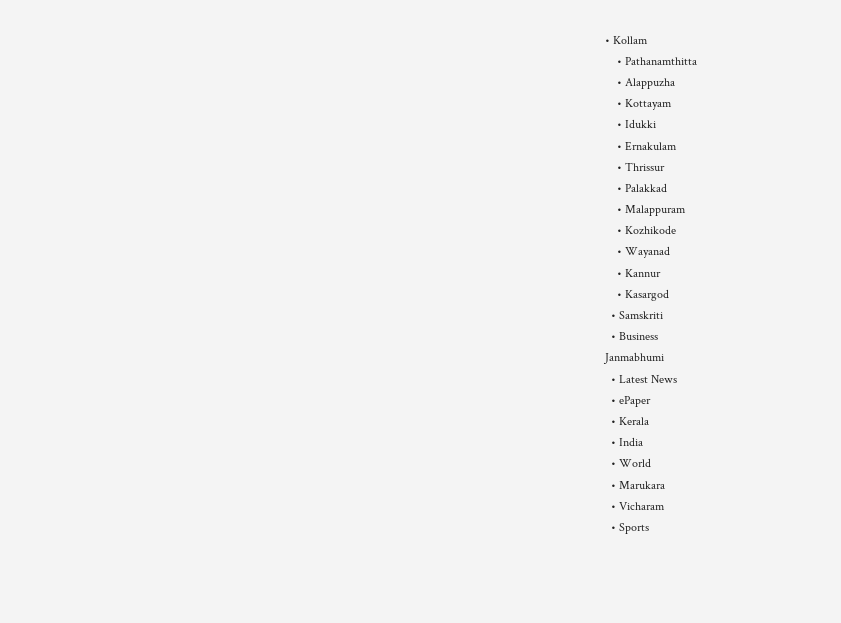• Kollam
    • Pathanamthitta
    • Alappuzha
    • Kottayam
    • Idukki
    • Ernakulam
    • Thrissur
    • Palakkad
    • Malappuram
    • Kozhikode
    • Wayanad
    • Kannur
    • Kasargod
  • Samskriti
  • Business
Janmabhumi
  • Latest News
  • ePaper
  • Kerala
  • India
  • World
  • Marukara
  • Vicharam
  • Sports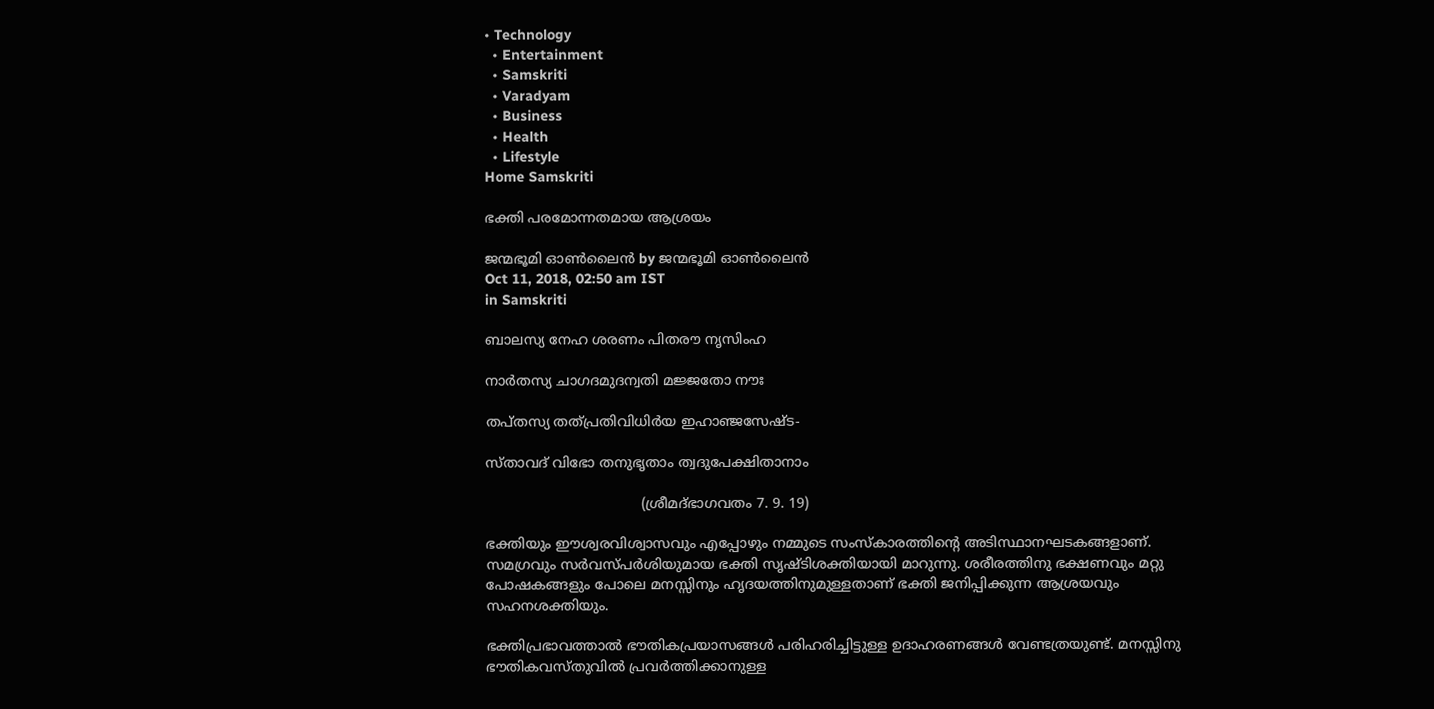• Technology
  • Entertainment
  • Samskriti
  • Varadyam
  • Business
  • Health
  • Lifestyle
Home Samskriti

ഭക്തി പരമോന്നതമായ ആശ്രയം

ജന്മഭൂമി ഓണ്‍ലൈന്‍ by ജന്മഭൂമി ഓണ്‍ലൈന്‍
Oct 11, 2018, 02:50 am IST
in Samskriti

ബാലസ്യ നേഹ ശരണം പിതരൗ നൃസിംഹ

നാര്‍തസ്യ ചാഗദമുദന്വതി മജ്ജതോ നൗഃ

തപ്തസ്യ തത്പ്രതിവിധിര്‍യ ഇഹാഞ്ജസേഷ്ട-

സ്താവദ് വിഭോ തനുഭൃതാം ത്വദുപേക്ഷിതാനാം

                                    (ശ്രീമദ്ഭാഗവതം 7. 9. 19)

ഭക്തിയും ഈശ്വരവിശ്വാസവും എപ്പോഴും നമ്മുടെ സംസ്‌കാരത്തിന്റെ അടിസ്ഥാനഘടകങ്ങളാണ്. സമഗ്രവും സര്‍വസ്പര്‍ശിയുമായ ഭക്തി സൃഷ്ടിശക്തിയായി മാറുന്നു. ശരീരത്തിനു ഭക്ഷണവും മറ്റു പോഷകങ്ങളും പോലെ മനസ്സിനും ഹൃദയത്തിനുമുള്ളതാണ് ഭക്തി ജനിപ്പിക്കുന്ന ആശ്രയവും സഹനശക്തിയും.

ഭക്തിപ്രഭാവത്താല്‍ ഭൗതികപ്രയാസങ്ങള്‍ പരിഹരിച്ചിട്ടുള്ള ഉദാഹരണങ്ങള്‍ വേണ്ടത്രയുണ്ട്. മനസ്സിനു ഭൗതികവസ്തുവില്‍ പ്രവര്‍ത്തിക്കാനുള്ള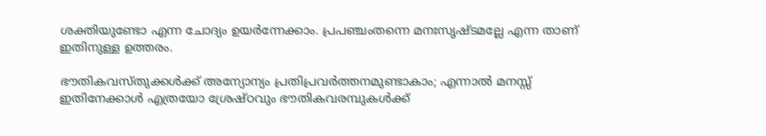ശക്തിയുണ്ടോ എന്ന ചോദ്യം ഉയര്‍ന്നേക്കാം. പ്രപഞ്ചംതന്നെ മനഃസൃഷ്ടമല്ലേ എന്ന താണ് ഇതിനുള്ള ഉത്തരം.

ഭൗതികവസ്തുക്കള്‍ക്ക് അന്യോന്യം പ്രതിപ്രവര്‍ത്തനമുണ്ടാകാം; എന്നാല്‍ മനസ്സ് ഇതിനേക്കാള്‍ എത്രയോ ശ്രേഷ്ഠവും ഭൗതികവരമ്പുകള്‍ക്ക്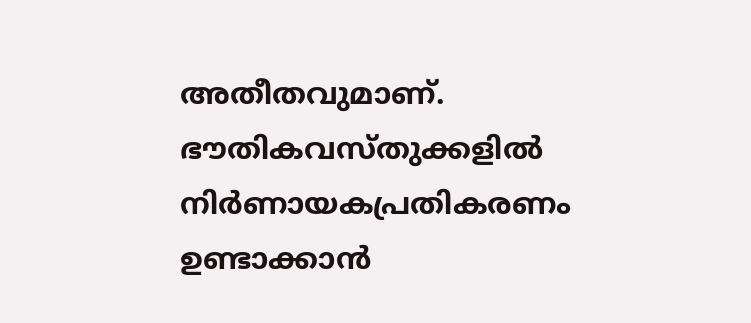അതീതവുമാണ്. ഭൗതികവസ്തുക്കളില്‍ നിര്‍ണായകപ്രതികരണം ഉണ്ടാക്കാന്‍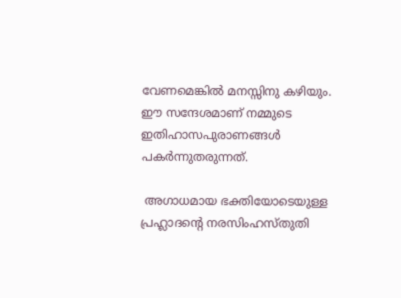വേണമെങ്കില്‍ മനസ്സിനു കഴിയും. ഈ സന്ദേശമാണ് നമ്മുടെ ഇതിഹാസപുരാണങ്ങള്‍ പകര്‍ന്നുതരുന്നത്.

 അഗാധമായ ഭക്തിയോടെയുള്ള പ്രഹ്ലാദന്റെ നരസിംഹസ്തുതി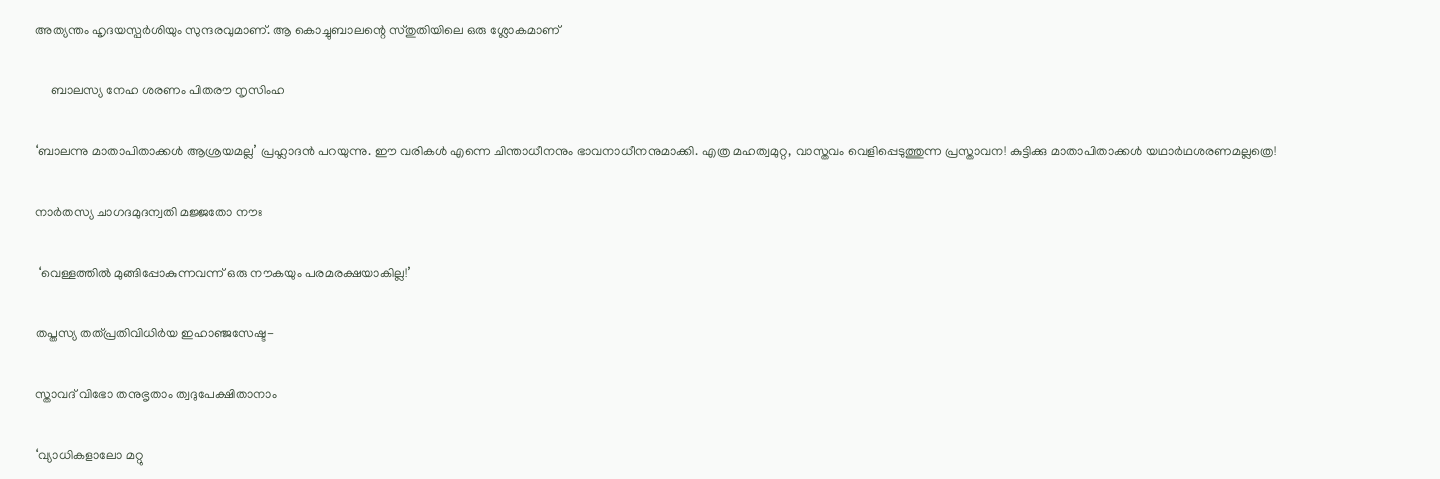അത്യന്തം ഹൃദയസ്പര്‍ശിയും സുന്ദരവുമാണ്. ആ കൊച്ചുബാലന്റെ സ്തുതിയിലെ ഒരു ശ്ലോകമാണ്

     ബാലസ്യ നേഹ ശരണം പിതരൗ നൃസിംഹ

‘ബാലന്നു മാതാപിതാക്കള്‍ ആശ്രയമല്ല’ പ്രഹ്ലാദന്‍ പറയുന്നു. ഈ വരികള്‍ എന്നെ ചിന്താധീനനും ഭാവനാധീനനുമാക്കി. എത്ര മഹത്വമുറ്റ, വാസ്തവം വെളിപ്പെടുത്തുന്ന പ്രസ്താവന! കുട്ടിക്കു മാതാപിതാക്കള്‍ യഥാര്‍ഥശരണമല്ലത്രെ!

നാര്‍തസ്യ ചാഗദമുദന്വതി മജ്ജതോ നൗഃ

 ‘വെള്ളത്തില്‍ മുങ്ങിപ്പോകുന്നവന്ന് ഒരു നൗകയും പരമരക്ഷയാകില്ല!’

തപ്തസ്യ തത്പ്രതിവിധിര്‍യ ഇഹാഞ്ജസേഷ്ട-

സ്താവദ് വിഭോ തനുഭൃതാം ത്വദുപേക്ഷിതാനാം

‘വ്യാധികളാലോ മറ്റു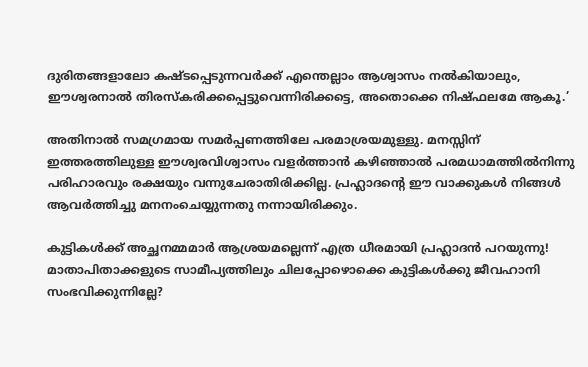ദുരിതങ്ങളാലോ കഷ്ടപ്പെടുന്നവര്‍ക്ക് എന്തെല്ലാം ആശ്വാസം നല്‍കിയാലും, ഈശ്വരനാല്‍ തിരസ്‌കരിക്കപ്പെട്ടുവെന്നിരിക്കട്ടെ, അതൊക്കെ നിഷ്ഫലമേ ആകൂ.’

അതിനാല്‍ സമഗ്രമായ സമര്‍പ്പണത്തിലേ പരമാശ്രയമുള്ളു. മനസ്സിന് ഇത്തരത്തിലുള്ള ഈശ്വരവിശ്വാസം വളര്‍ത്താന്‍ കഴിഞ്ഞാല്‍ പരമധാമത്തില്‍നിന്നു പരിഹാരവും രക്ഷയും വന്നുചേരാതിരിക്കില്ല. പ്രഹ്ലാദന്റെ ഈ വാക്കുകള്‍ നിങ്ങള്‍ ആവര്‍ത്തിച്ചു മനനംചെയ്യുന്നതു നന്നായിരിക്കും.

കുട്ടികള്‍ക്ക് അച്ഛനമ്മമാര്‍ ആശ്രയമല്ലെന്ന് എത്ര ധീരമായി പ്രഹ്ലാദന്‍ പറയുന്നു! മാതാപിതാക്കളുടെ സാമീപ്യത്തിലും ചിലപ്പോഴൊക്കെ കുട്ടികള്‍ക്കു ജീവഹാനി സംഭവിക്കുന്നില്ലേ?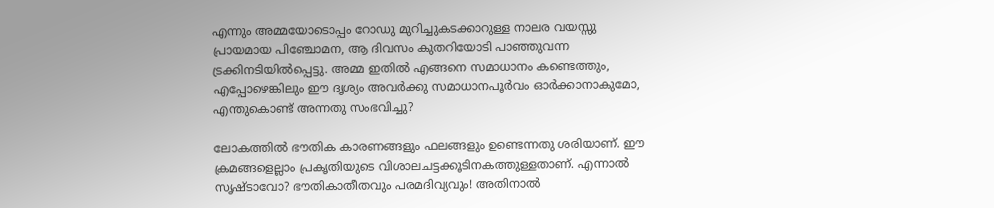എന്നും അമ്മയോടൊപ്പം റോഡു മുറിച്ചുകടക്കാറുള്ള നാലര വയസ്സു പ്രായമായ പിഞ്ചോമന, ആ ദിവസം കുതറിയോടി പാഞ്ഞുവന്ന ട്രക്കിനടിയില്‍പ്പെട്ടു. അമ്മ ഇതില്‍ എങ്ങനെ സമാധാനം കണ്ടെത്തും, എപ്പോഴെങ്കിലും ഈ ദൃശ്യം അവര്‍ക്കു സമാധാനപൂര്‍വം ഓര്‍ക്കാനാകുമോ, എന്തുകൊണ്ട് അന്നതു സംഭവിച്ചു?

ലോകത്തില്‍ ഭൗതിക കാരണങ്ങളും ഫലങ്ങളും ഉണ്ടെന്നതു ശരിയാണ്. ഈ ക്രമങ്ങളെല്ലാം പ്രകൃതിയുടെ വിശാലചട്ടക്കൂടിനകത്തുള്ളതാണ്. എന്നാല്‍ സൃഷ്ടാവോ? ഭൗതികാതീതവും പരമദിവ്യവും! അതിനാല്‍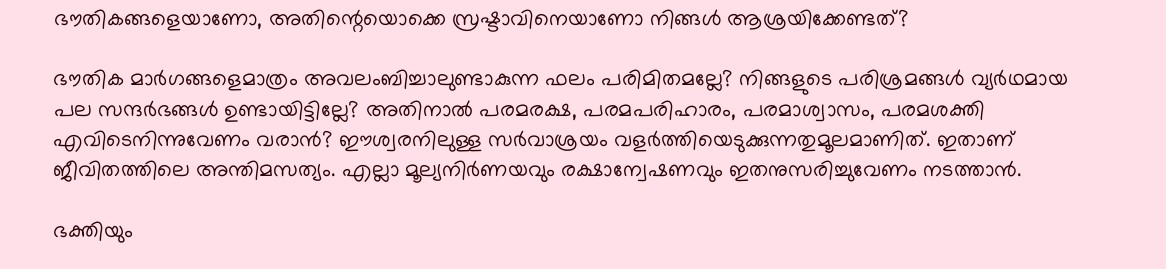ഭൗതികങ്ങളെയാണോ, അതിന്റെയൊക്കെ സ്രഷ്ടാവിനെയാണോ നിങ്ങള്‍ ആശ്രയിക്കേണ്ടത്?

ഭൗതിക മാര്‍ഗങ്ങളെമാത്രം അവലംബിച്ചാലുണ്ടാകുന്ന ഫലം പരിമിതമല്ലേ? നിങ്ങളുടെ പരിശ്രമങ്ങള്‍ വ്യര്‍ഥമായ പല സന്ദര്‍ഭങ്ങള്‍ ഉണ്ടായിട്ടില്ലേ? അതിനാല്‍ പരമരക്ഷ, പരമപരിഹാരം, പരമാശ്വാസം, പരമശക്തി എവിടെനിന്നുവേണം വരാന്‍? ഈശ്വരനിലുള്ള സര്‍വാശ്രയം വളര്‍ത്തിയെടുക്കുന്നതുമൂലമാണിത്. ഇതാണ് ജീവിതത്തിലെ അന്തിമസത്യം. എല്ലാ മൂല്യനിര്‍ണയവും രക്ഷാന്വേഷണവും ഇതനുസരിച്ചുവേണം നടത്താന്‍.

ഭക്തിയും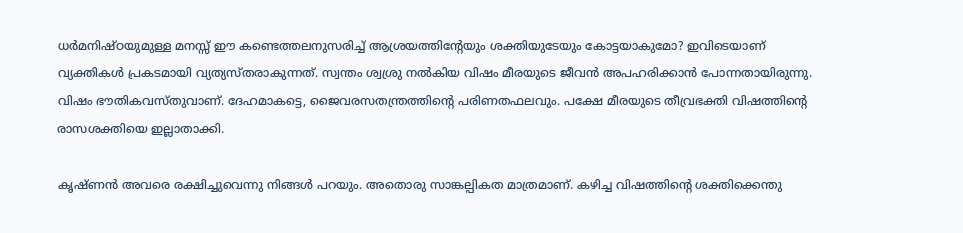ധര്‍മനിഷ്ഠയുമുള്ള മനസ്സ് ഈ കണ്ടെത്തലനുസരിച്ച് ആശ്രയത്തിന്റേയും ശക്തിയുടേയും കോട്ടയാകുമോ? ഇവിടെയാണ് വ്യക്തികള്‍ പ്രകടമായി വ്യത്യസ്തരാകുന്നത്. സ്വന്തം ശ്വശ്രു നല്‍കിയ വിഷം മീരയുടെ ജീവന്‍ അപഹരിക്കാന്‍ പോന്നതായിരുന്നു. വിഷം ഭൗതികവസ്തുവാണ്. ദേഹമാകട്ടെ, ജൈവരസതന്ത്രത്തിന്റെ പരിണതഫലവും. പക്ഷേ മീരയുടെ തീവ്രഭക്തി വിഷത്തിന്റെ രാസശക്തിയെ ഇല്ലാതാക്കി.

കൃഷ്ണന്‍ അവരെ രക്ഷിച്ചുവെന്നു നിങ്ങള്‍ പറയും. അതൊരു സാങ്കല്പികത മാത്രമാണ്. കഴിച്ച വിഷത്തിന്റെ ശക്തിക്കെന്തു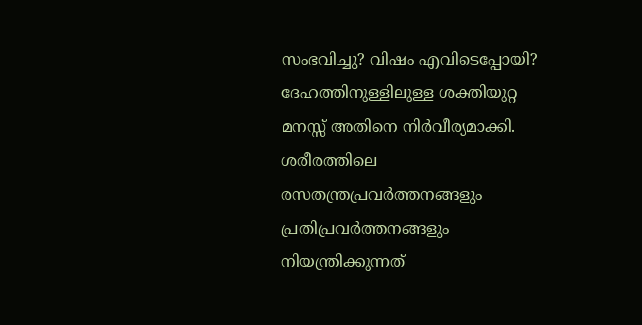സംഭവിച്ചു? വിഷം എവിടെപ്പോയി? ദേഹത്തിനുള്ളിലുള്ള ശക്തിയുറ്റ മനസ്സ് അതിനെ നിര്‍വീര്യമാക്കി. ശരീരത്തിലെ രസതന്ത്രപ്രവര്‍ത്തനങ്ങളും പ്രതിപ്രവര്‍ത്തനങ്ങളും നിയന്ത്രിക്കുന്നത്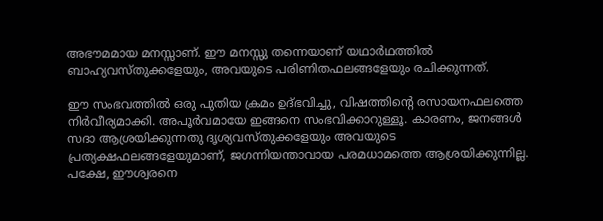അഭൗമമായ മനസ്സാണ്. ഈ മനസ്സു തന്നെയാണ് യഥാര്‍ഥത്തില്‍ ബാഹ്യവസ്തുക്കളേയും, അവയുടെ പരിണിതഫലങ്ങളേയും രചിക്കുന്നത്.

ഈ സംഭവത്തില്‍ ഒരു പുതിയ ക്രമം ഉദ്ഭവിച്ചു, വിഷത്തിന്റെ രസായനഫലത്തെ നിര്‍വീര്യമാക്കി. അപൂര്‍വമായേ ഇങ്ങനെ സംഭവിക്കാറുള്ളൂ. കാരണം, ജനങ്ങള്‍ സദാ ആശ്രയിക്കുന്നതു ദൃശ്യവസ്തുക്കളേയും അവയുടെ പ്രത്യക്ഷഫലങ്ങളേയുമാണ്, ജഗന്നിയന്താവായ പരമധാമത്തെ ആശ്രയിക്കുന്നില്ല. പക്ഷേ, ഈശ്വരനെ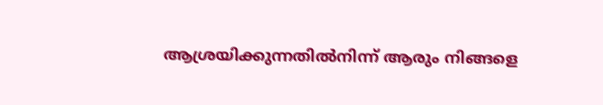ആശ്രയിക്കുന്നതില്‍നിന്ന് ആരും നിങ്ങളെ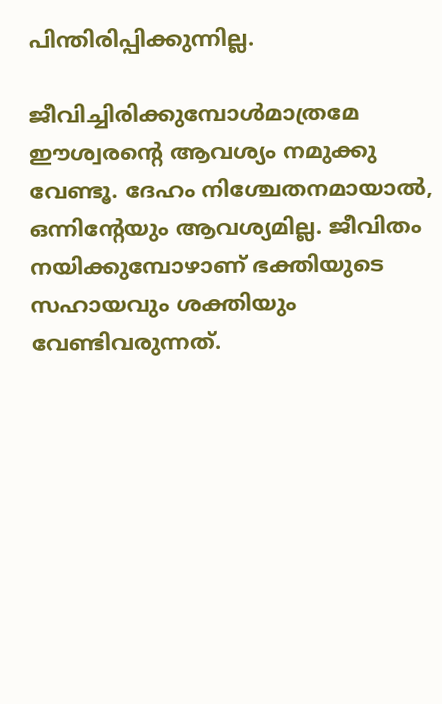പിന്തിരിപ്പിക്കുന്നില്ല.

ജീവിച്ചിരിക്കുമ്പോള്‍മാത്രമേ ഈശ്വരന്റെ ആവശ്യം നമുക്കു വേണ്ടൂ. ദേഹം നിശ്ചേതനമായാല്‍, ഒന്നിന്റേയും ആവശ്യമില്ല. ജീവിതം നയിക്കുമ്പോഴാണ് ഭക്തിയുടെ സഹായവും ശക്തിയും വേണ്ടിവരുന്നത്.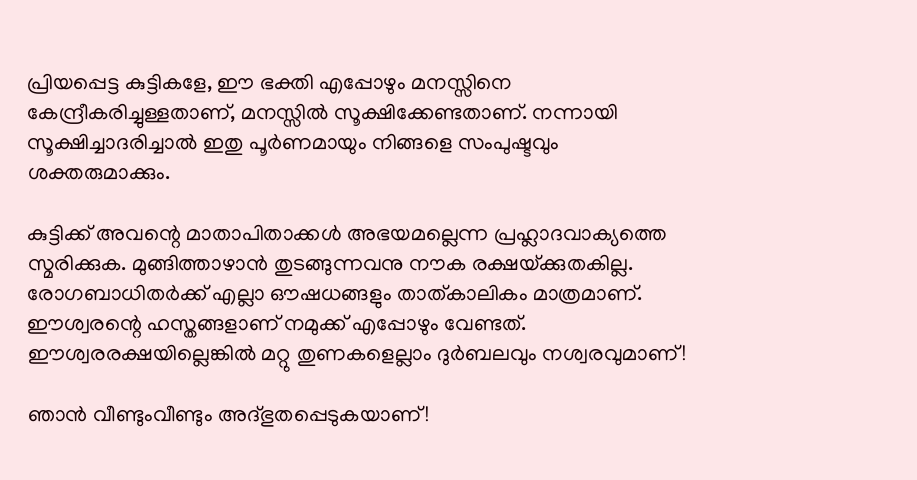പ്രിയപ്പെട്ട കുട്ടികളേ, ഈ ഭക്തി എപ്പോഴും മനസ്സിനെ കേന്ദ്രീകരിച്ചുള്ളതാണ്, മനസ്സില്‍ സൂക്ഷിക്കേണ്ടതാണ്. നന്നായി സൂക്ഷിച്ചാദരിച്ചാല്‍ ഇതു പൂര്‍ണമായും നിങ്ങളെ സംപുഷ്ടവും ശക്തരുമാക്കും.

കുട്ടിക്ക് അവന്റെ മാതാപിതാക്കള്‍ അഭയമല്ലെന്ന പ്രഹ്ലാദവാക്യത്തെ സ്മരിക്കുക. മുങ്ങിത്താഴാന്‍ തുടങ്ങുന്നവനു നൗക രക്ഷയ്‌ക്കുതകില്ല. രോഗബാധിതര്‍ക്ക് എല്ലാ ഔഷധങ്ങളും താത്കാലികം മാത്രമാണ്. ഈശ്വരന്റെ ഹസ്തങ്ങളാണ് നമുക്ക് എപ്പോഴും വേണ്ടത്. ഈശ്വരരക്ഷയില്ലെങ്കില്‍ മറ്റു തുണകളെല്ലാം ദുര്‍ബലവും നശ്വരവുമാണ്!

ഞാന്‍ വീണ്ടുംവീണ്ടും അദ്ഭുതപ്പെടുകയാണ്!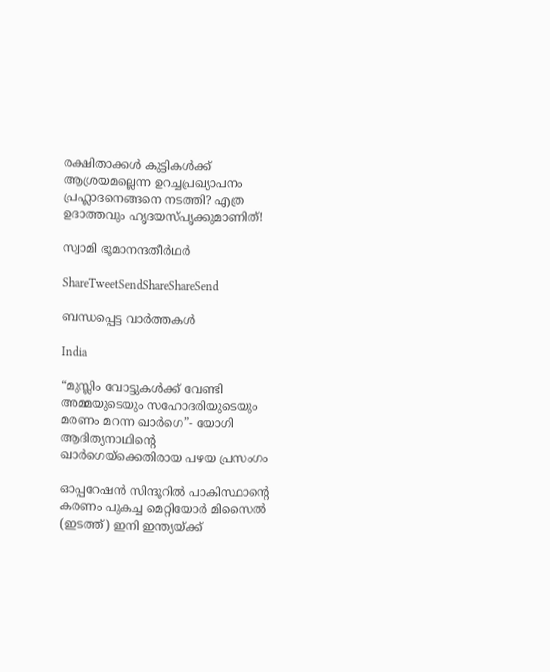രക്ഷിതാക്കള്‍ കുട്ടികള്‍ക്ക് ആശ്രയമല്ലെന്ന ഉറച്ചപ്രഖ്യാപനം പ്രഹ്ലാദനെങ്ങനെ നടത്തി? എത്ര ഉദാത്തവും ഹൃദയസ്പൃക്കുമാണിത്!

സ്വാമി ഭൂമാനന്ദതീര്‍ഥര്‍

ShareTweetSendShareShareSend

ബന്ധപ്പെട്ട വാര്‍ത്തകള്‍

India

“മുസ്ലിം വോട്ടുകള്‍ക്ക് വേണ്ടി അമ്മയുടെയും സഹോദരിയുടെയും മരണം മറന്ന ഖാര്‍ഗെ”- യോഗി ആദിത്യനാഥിന്റെ ഖാര്‍ഗെയ്‌ക്കെതിരായ പഴയ പ്രസംഗം

ഓപ്പറേഷന്‍ സിന്ദൂറില്‍ പാകിസ്ഥാന്‍റെ കരണം പുകച്ച മെറ്റിയോര്‍ മിസൈല്‍ (ഇടത്ത്) ഇനി ഇന്ത്യയ്ക്ക്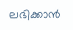ലഭിക്കാന്‍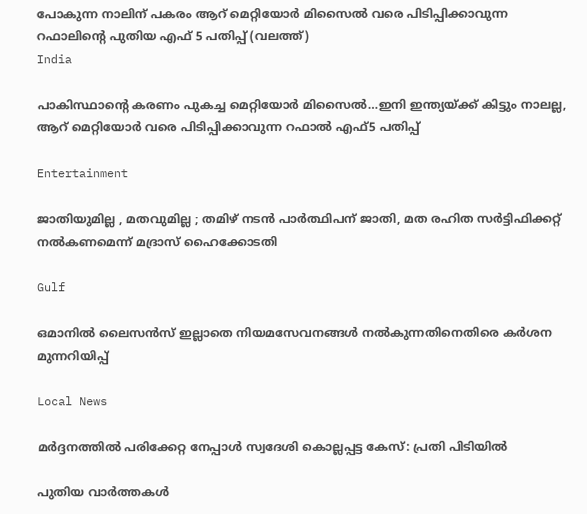പോകുന്ന നാലിന് പകരം ആറ് മെറ്റിയോര്‍ മിസൈല്‍ വരെ പിടിപ്പിക്കാവുന്ന റഫാലിന്‍റെ പുതിയ എഫ് 5 പതിപ്പ് (വലത്ത്)
India

പാകിസ്ഥാന്റെ കരണം പുകച്ച മെറ്റിയോര്‍ മിസൈല്‍…ഇനി ഇന്ത്യയ്‌ക്ക് കിട്ടും നാലല്ല, ആറ് മെറ്റിയോര്‍ വരെ പിടിപ്പിക്കാവുന്ന റഫാല്‍ എഫ്5 പതിപ്പ്

Entertainment

ജാതിയുമില്ല , മതവുമില്ല ; തമിഴ് നടൻ പാർത്ഥിപന് ജാതി, മത രഹിത സർട്ടിഫിക്കറ്റ് നൽകണമെന്ന് മദ്രാസ് ഹൈക്കോടതി

Gulf

ഒമാനിൽ ലൈസൻസ് ഇല്ലാതെ നിയമസേവനങ്ങൾ നൽകുന്നതിനെതിരെ കർശന മുന്നറിയിപ്പ്

Local News

മർദ്ദനത്തിൽ പരിക്കേറ്റ നേപ്പാൾ സ്വദേശി കൊല്ലപ്പട്ട കേസ്: പ്രതി പിടിയിൽ

പുതിയ വാര്‍ത്തകള്‍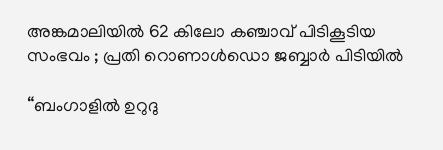അങ്കമാലിയിൽ 62 കിലോ കഞ്ചാവ് പിടികൂടിയ സംഭവം ; പ്രതി റൊണാൾഡൊ ജബ്ബാർ പിടിയിൽ

“ബംഗാളിൽ ഉറുദു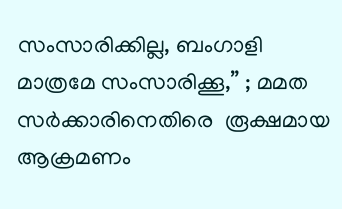സംസാരിക്കില്ല, ബംഗാളി മാത്രമേ സംസാരിക്കൂ,” ; മമത സർക്കാരിനെതിരെ  രൂക്ഷമായ ആക്രമണം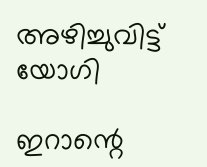അഴിച്ചുവിട്ട് യോഗി

ഇറാന്റെ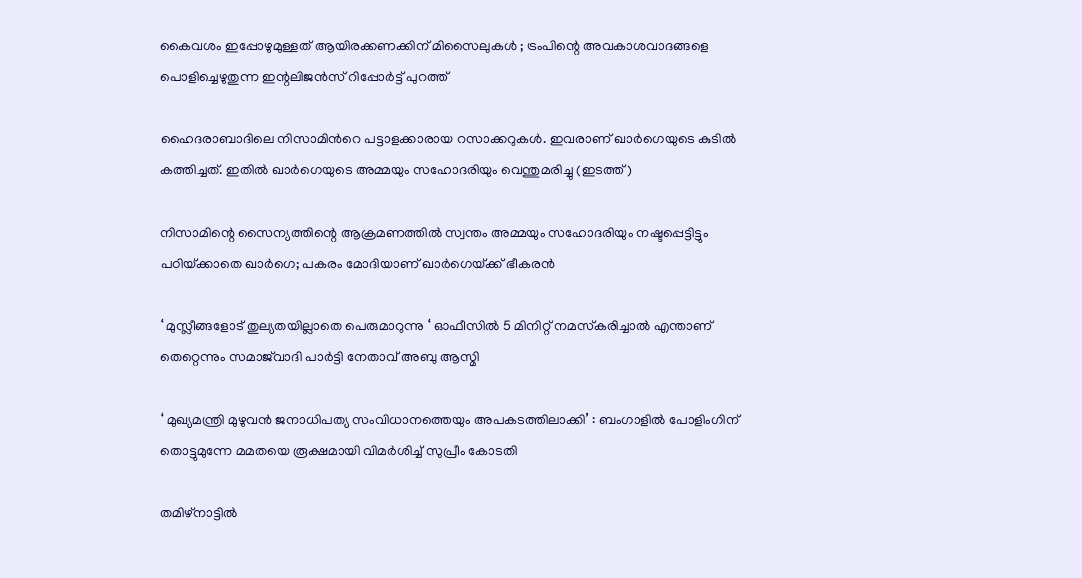കൈവശം ഇപ്പോഴുമുള്ളത് ആയിരക്കണക്കിന് മിസൈലുകൾ ; ട്രംപിന്റെ അവകാശവാദങ്ങളെ പൊളിച്ചെഴുതുന്ന ഇന്റലിജൻസ് റിപ്പോർട്ട് പുറത്ത്

ഹൈദരാബാദിലെ നിസാമിന്‍റെ പട്ടാളക്കാരായ റസാക്കറുകള്‍. ഇവരാണ് ഖാര്‍ഗെയുടെ കുടില്‍ കത്തിച്ചത്. ഇതില്‍ ഖാര്‍ഗെയുടെ അമ്മയും സഹോദരിയും വെന്തുമരിച്ചു (ഇടത്ത്)

നിസാമിന്റെ സൈന്യത്തിന്റെ ആക്രമണത്തില്‍ സ്വന്തം അമ്മയും സഹോദരിയും നഷ്ടപ്പെട്ടിട്ടും പഠിയ്‌ക്കാതെ ഖാര്‍ഗെ; പകരം മോദിയാണ് ഖാര്‍ഗെയ്‌ക്ക് ഭീകരന്‍

‘ മുസ്ലീങ്ങളോട് തുല്യതയില്ലാതെ പെരുമാറുന്നു ‘ ഓഫീസിൽ 5 മിനിറ്റ് നമസ്‌കരിച്ചാൽ എന്താണ് തെറ്റെന്നും സമാജ്‌വാദി പാർട്ടി നേതാവ് അബു ആസ്മി

‘ മുഖ്യമന്ത്രി മുഴുവൻ ജനാധിപത്യ സംവിധാനത്തെയും അപകടത്തിലാക്കി’ : ബംഗാളിൽ പോളിംഗിന് തൊട്ടുമുന്നേ മമതയെ രൂക്ഷമായി വിമർശിച്ച് സുപ്രീം കോടതി

തമിഴ്നാട്ടില്‍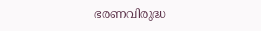ഭരണവിരുദ്ധ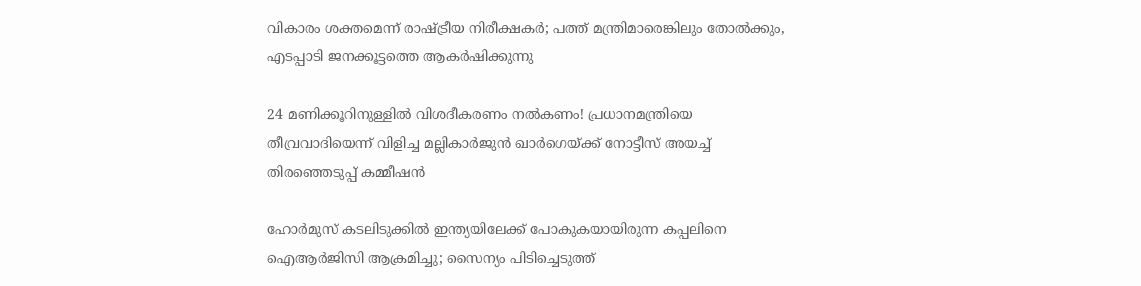വികാരം ശക്തമെന്ന് രാഷ്‌ട്രീയ നിരീക്ഷകര്‍; പത്ത് മന്ത്രിമാരെങ്കിലും തോല്‍ക്കും, എടപ്പാടി ജനക്കൂട്ടത്തെ ആകര്‍ഷിക്കുന്നു

24 മണിക്കൂറിനുള്ളിൽ വിശദീകരണം നൽകണം! പ്രധാനമന്ത്രിയെ തീവ്രവാദിയെന്ന് വിളിച്ച മല്ലികാർജുൻ ഖാർഗെയ്‌ക്ക് നോട്ടീസ് അയച്ച് തിരഞ്ഞെടുപ്പ് കമ്മീഷൻ

ഹോർമുസ് കടലിടുക്കിൽ ഇന്ത്യയിലേക്ക് പോകുകയായിരുന്ന കപ്പലിനെ ഐആർജിസി ആക്രമിച്ചു; സൈന്യം പിടിച്ചെടുത്ത്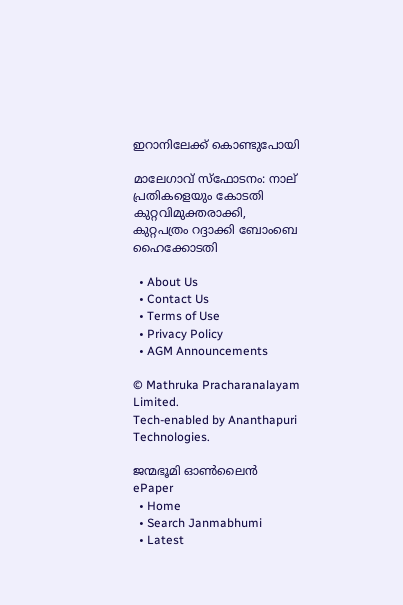ഇറാനിലേക്ക് കൊണ്ടുപോയി

മാലേഗാവ് സ്ഫോടനം: നാല് പ്രതികളെയും കോടതി കുറ്റവിമുക്തരാക്കി, കുറ്റപത്രം റദ്ദാക്കി ബോംബെ ഹൈക്കോടതി

  • About Us
  • Contact Us
  • Terms of Use
  • Privacy Policy
  • AGM Announcements

© Mathruka Pracharanalayam Limited.
Tech-enabled by Ananthapuri Technologies.

ജന്മഭൂമി ഓണ്‍ലൈന്‍
ePaper
  • Home
  • Search Janmabhumi
  • Latest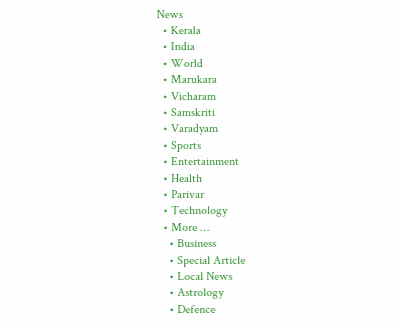News
  • Kerala
  • India
  • World
  • Marukara
  • Vicharam
  • Samskriti
  • Varadyam
  • Sports
  • Entertainment
  • Health
  • Parivar
  • Technology
  • More …
    • Business
    • Special Article
    • Local News
    • Astrology
    • Defence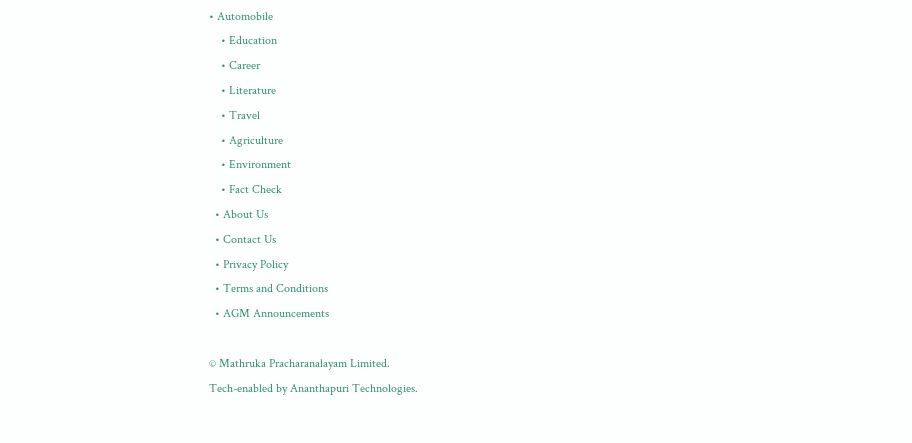• Automobile
    • Education
    • Career
    • Literature
    • Travel
    • Agriculture
    • Environment
    • Fact Check
  • About Us
  • Contact Us
  • Privacy Policy
  • Terms and Conditions
  • AGM Announcements

© Mathruka Pracharanalayam Limited.
Tech-enabled by Ananthapuri Technologies.